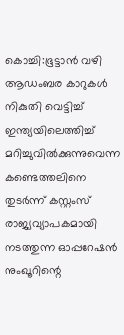കൊച്ചി:ഭൂട്ടാൻ വഴി ആഡംബര കാറുകൾ നികുതി വെട്ടിച്ച് ഇന്ത്യയിലെത്തിച്ച് മറിച്ചുവിൽക്കുന്നുവെന്ന കണ്ടെത്തലിനെ തുടർന്ന് കസ്റ്റംസ് രാജ്യവ്യാപകമായി നടത്തുന്ന ഓപ്പറേഷൻ നുംഖൂറിന്റെ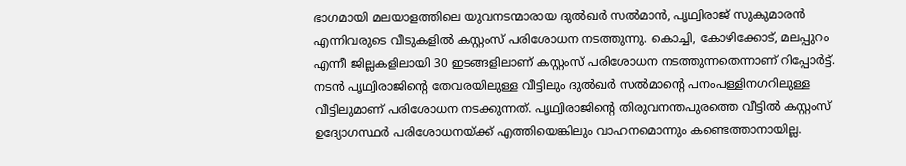ഭാഗമായി മലയാളത്തിലെ യുവനടന്മാരായ ദുൽഖർ സൽമാൻ, പൃഥ്വിരാജ് സുകുമാരൻ എന്നിവരുടെ വീടുകളിൽ കസ്റ്റംസ് പരിശോധന നടത്തുന്നു. കൊച്ചി, കോഴിക്കോട്, മലപ്പുറം എന്നീ ജില്ലകളിലായി 30 ഇടങ്ങളിലാണ് കസ്റ്റംസ് പരിശോധന നടത്തുന്നതെന്നാണ് റിപ്പോർട്ട്.
നടൻ പൃഥ്വിരാജിന്റെ തേവരയിലുള്ള വീട്ടിലും ദുൽഖർ സൽമാന്റെ പനംപള്ളിനഗറിലുള്ള വീട്ടിലുമാണ് പരിശോധന നടക്കുന്നത്. പൃഥ്വിരാജിന്റെ തിരുവനന്തപുരത്തെ വീട്ടിൽ കസ്റ്റംസ് ഉദ്യോഗസ്ഥർ പരിശോധനയ്ക്ക് എത്തിയെങ്കിലും വാഹനമൊന്നും കണ്ടെത്താനായില്ല.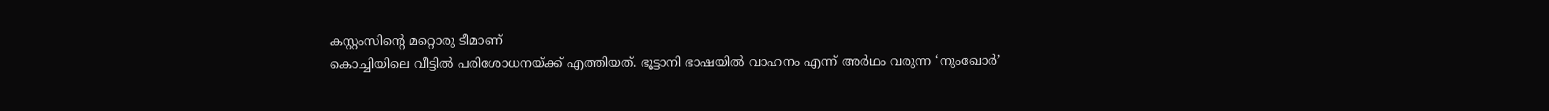കസ്റ്റംസിന്റെ മറ്റൊരു ടീമാണ്
കൊച്ചിയിലെ വീട്ടിൽ പരിശോധനയ്ക്ക് എത്തിയത്. ഭൂട്ടാനി ഭാഷയിൽ വാഹനം എന്ന് അർഥം വരുന്ന ‘നുംഖോർ’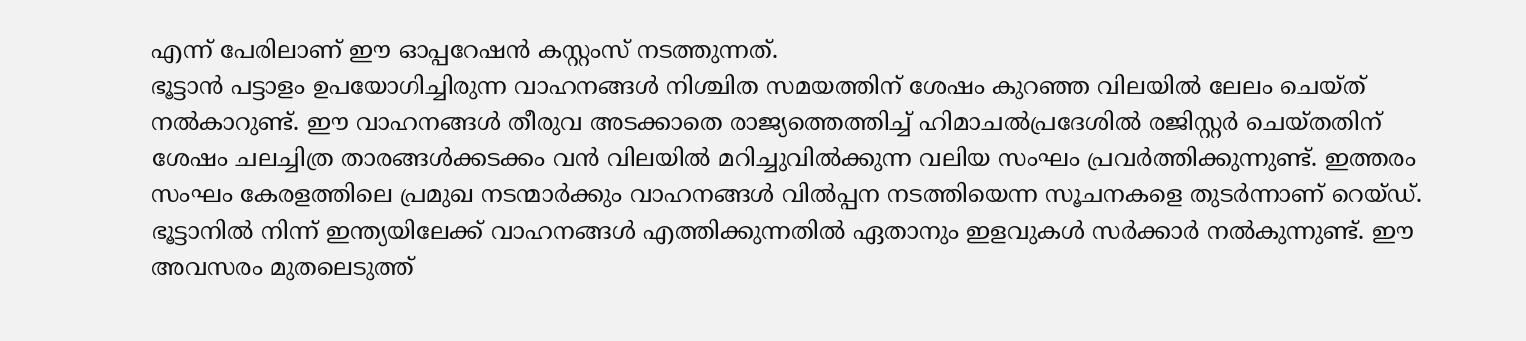എന്ന് പേരിലാണ് ഈ ഓപ്പറേഷൻ കസ്റ്റംസ് നടത്തുന്നത്.
ഭൂട്ടാൻ പട്ടാളം ഉപയോഗിച്ചിരുന്ന വാഹനങ്ങൾ നിശ്ചിത സമയത്തിന് ശേഷം കുറഞ്ഞ വിലയിൽ ലേലം ചെയ്ത് നൽകാറുണ്ട്. ഈ വാഹനങ്ങൾ തീരുവ അടക്കാതെ രാജ്യത്തെത്തിച്ച് ഹിമാചൽപ്രദേശിൽ രജിസ്റ്റർ ചെയ്തതിന് ശേഷം ചലച്ചിത്ര താരങ്ങൾക്കടക്കം വൻ വിലയിൽ മറിച്ചുവിൽക്കുന്ന വലിയ സംഘം പ്രവർത്തിക്കുന്നുണ്ട്. ഇത്തരം സംഘം കേരളത്തിലെ പ്രമുഖ നടന്മാർക്കും വാഹനങ്ങൾ വിൽപ്പന നടത്തിയെന്ന സൂചനകളെ തുടർന്നാണ് റെയ്ഡ്.
ഭൂട്ടാനിൽ നിന്ന് ഇന്ത്യയിലേക്ക് വാഹനങ്ങൾ എത്തിക്കുന്നതിൽ ഏതാനും ഇളവുകൾ സർക്കാർ നൽകുന്നുണ്ട്. ഈ അവസരം മുതലെടുത്ത്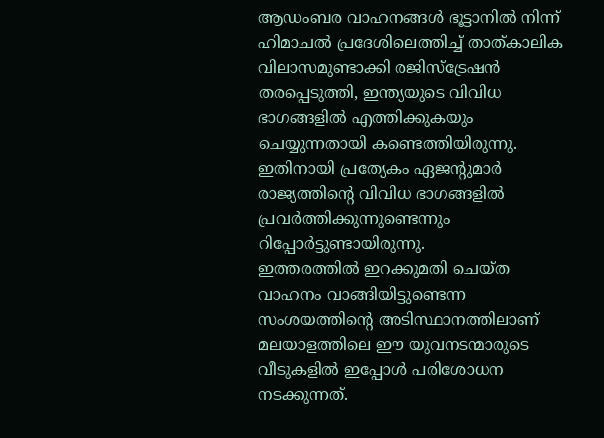ആഡംബര വാഹനങ്ങൾ ഭൂട്ടാനിൽ നിന്ന് ഹിമാചൽ പ്രദേശിലെത്തിച്ച് താത്കാലിക വിലാസമുണ്ടാക്കി രജിസ്ട്രേഷൻ തരപ്പെടുത്തി, ഇന്ത്യയുടെ വിവിധ ഭാഗങ്ങളിൽ എത്തിക്കുകയും ചെയ്യുന്നതായി കണ്ടെത്തിയിരുന്നു. ഇതിനായി പ്രത്യേകം ഏജന്റുമാർ രാജ്യത്തിന്റെ വിവിധ ഭാഗങ്ങളിൽ പ്രവർത്തിക്കുന്നുണ്ടെന്നും റിപ്പോർട്ടുണ്ടായിരുന്നു.
ഇത്തരത്തിൽ ഇറക്കുമതി ചെയ്ത വാഹനം വാങ്ങിയിട്ടുണ്ടെന്ന സംശയത്തിന്റെ അടിസ്ഥാനത്തിലാണ് മലയാളത്തിലെ ഈ യുവനടന്മാരുടെ വീടുകളിൽ ഇപ്പോൾ പരിശോധന നടക്കുന്നത്.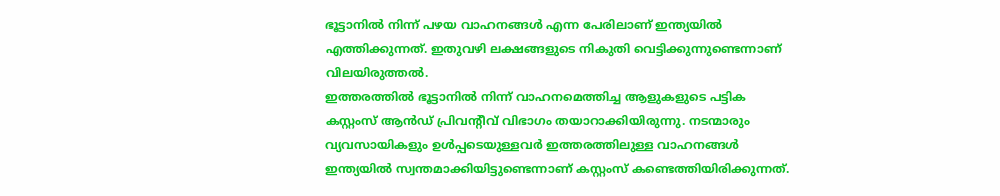ഭൂട്ടാനിൽ നിന്ന് പഴയ വാഹനങ്ങൾ എന്ന പേരിലാണ് ഇന്ത്യയിൽ എത്തിക്കുന്നത്. ഇതുവഴി ലക്ഷങ്ങളുടെ നികുതി വെട്ടിക്കുന്നുണ്ടെന്നാണ് വിലയിരുത്തൽ.
ഇത്തരത്തിൽ ഭൂട്ടാനിൽ നിന്ന് വാഹനമെത്തിച്ച ആളുകളുടെ പട്ടിക കസ്റ്റംസ് ആൻഡ് പ്രിവന്റീവ് വിഭാഗം തയാറാക്കിയിരുന്നു. നടന്മാരും വ്യവസായികളും ഉൾപ്പടെയുള്ളവർ ഇത്തരത്തിലുള്ള വാഹനങ്ങൾ ഇന്ത്യയിൽ സ്വന്തമാക്കിയിട്ടുണ്ടെന്നാണ് കസ്റ്റംസ് കണ്ടെത്തിയിരിക്കുന്നത്.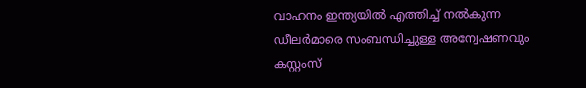വാഹനം ഇന്ത്യയിൽ എത്തിച്ച് നൽകുന്ന ഡീലർമാരെ സംബന്ധിച്ചുള്ള അന്വേഷണവും കസ്റ്റംസ്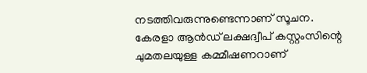നടത്തിവരുന്നുണ്ടെന്നാണ് സൂചന. കേരളാ ആൻഡ് ലക്ഷദ്വീപ് കസ്റ്റംസിന്റെ ചുമതലയുള്ള കമ്മീഷണറാണ്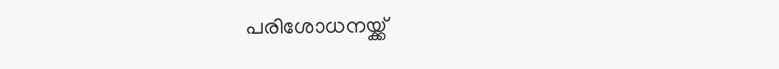പരിശോധനയ്ക്ക്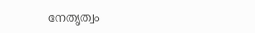നേതൃത്വം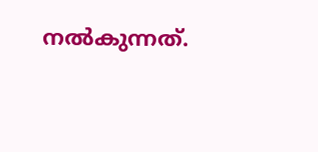നൽകുന്നത്.